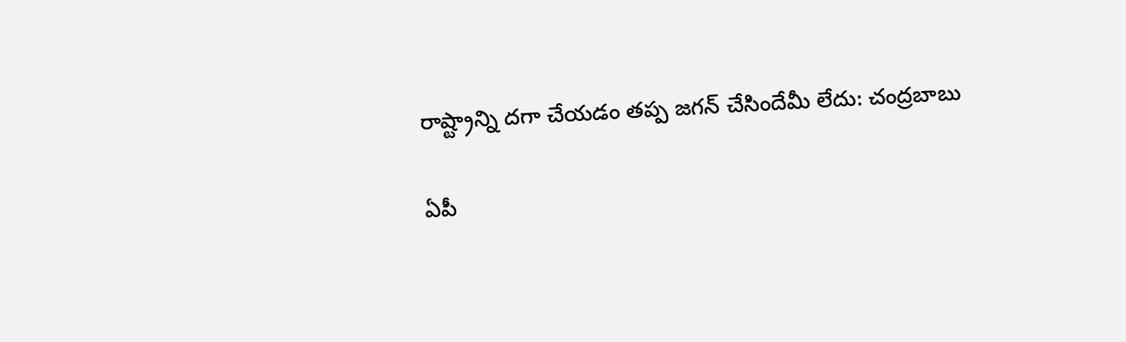రాష్ట్రాన్ని దగా చేయడం తప్ప జగన్‌ చేసిందేమీ లేదు: చంద్రబాబు

ఏపీ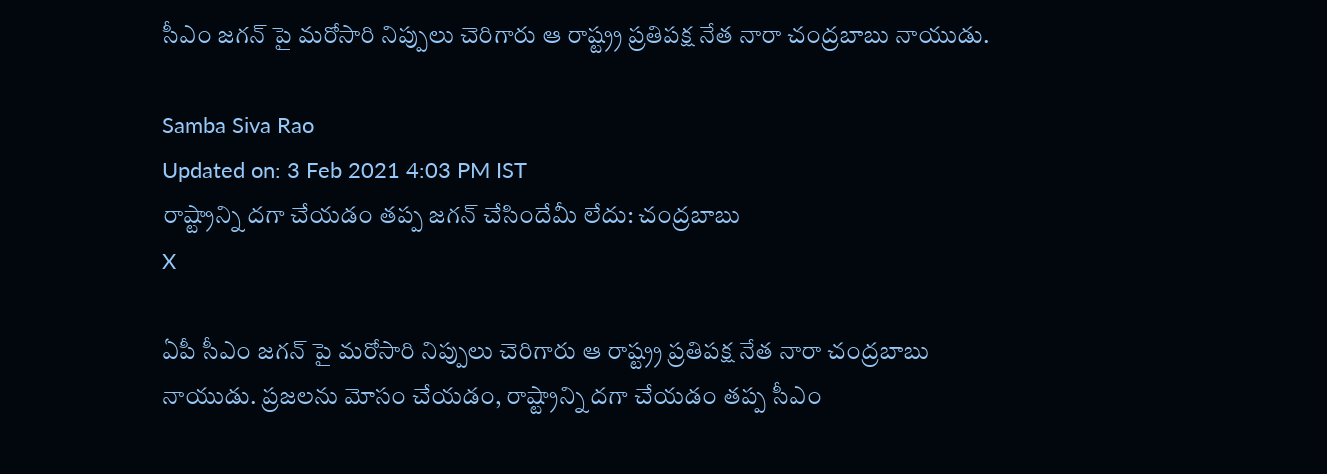సీఎం జగన్ పై మరోసారి నిప్పులు చెరిగారు ఆ రాష్ట్ర్ర ప్రతిపక్ష నేత నారా చంద్రబాబు నాయుడు.

Samba Siva Rao
Updated on: 3 Feb 2021 4:03 PM IST
రాష్ట్రాన్ని దగా చేయడం తప్ప జగన్‌ చేసిందేమీ లేదు: చంద్రబాబు
X

ఏపీ సీఎం జగన్ పై మరోసారి నిప్పులు చెరిగారు ఆ రాష్ట్ర్ర ప్రతిపక్ష నేత నారా చంద్రబాబు నాయుడు. ప్రజలను మోసం చేయడం, రాష్ట్రాన్ని దగా చేయడం తప్ప సీఎం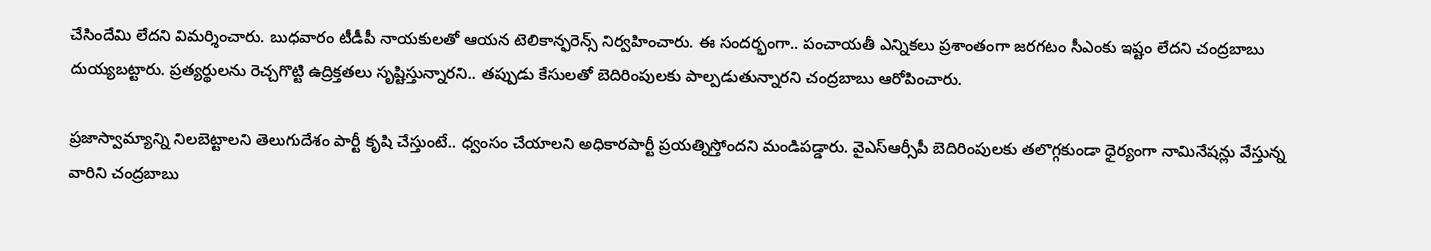చేసిందేమి లేదని విమర్శించారు. బుధవారం టీడీపీ నాయకులతో ఆయన టెలికాన్ఫరెన్స్‌ నిర్వహించారు. ఈ సందర్భంగా.. పంచాయతీ ఎన్నికలు ప్రశాంతంగా జరగటం సీఎంకు ఇష్టం లేదని చంద్రబాబు దుయ్యబట్టారు. ప్రత్యర్థులను రెచ్చగొట్టి ఉద్రిక్తతలు సృష్టిస్తున్నారని.. తప్పుడు కేసులతో బెదిరింపులకు పాల్పడుతున్నారని చంద్రబాబు ఆరోపించారు.

ప్రజాస్వామ్యాన్ని నిలబెట్టాలని తెలుగుదేశం పార్టీ కృషి చేస్తుంటే.. ధ్వంసం చేయాలని అధికారపార్టీ ప్రయత్నిస్తోందని మండిపడ్డారు. వైఎస్ఆర్సీపీ బెదిరింపులకు తలొగ్గకుండా ధైర్యంగా నామినేషన్లు వేస్తున్న వారిని చంద్రబాబు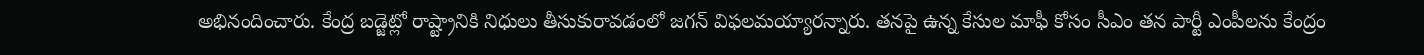అభినందించారు. కేంద్ర బడ్జెట్లో రాష్ట్రానికి నిధులు తీసుకురావడంలో జగన్‌ విఫలమయ్యారన్నారు. తనపై ఉన్న కేసుల మాఫీ కోసం సీఎం తన పార్టీ ఎంపీలను కేంద్రం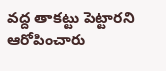వద్ద తాకట్టు పెట్టారని ఆరోపించారు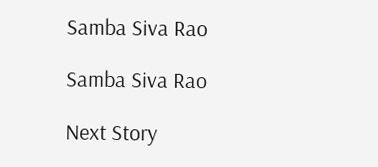Samba Siva Rao

Samba Siva Rao

Next Story